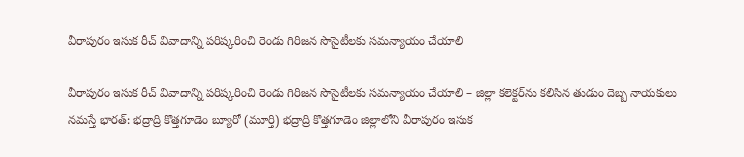వీరాపురం ఇసుక రీచ్ వివాదాన్ని పరిష్కరించి రెండు గిరిజన సొసైటీలకు సమన్యాయం చేయాలి

వీరాపురం ఇసుక రీచ్ వివాదాన్ని పరిష్కరించి రెండు గిరిజన సొసైటీలకు సమన్యాయం చేయాలి – జిల్లా కలెక్టర్‌ను కలిసిన తుడుం దెబ్బ నాయకులు నమస్తే భారత్: భద్రాద్రి కొత్తగూడెం బ్యూరో (మూర్తి) భద్రాద్రి కొత్తగూడెం జిల్లాలోని వీరాపురం ఇసుక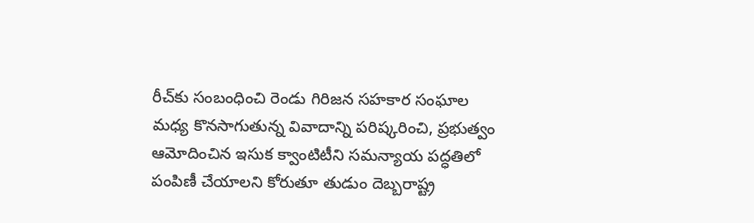రీచ్‌కు సంబంధించి రెండు గిరిజన సహకార సంఘాల మధ్య కొనసాగుతున్న వివాదాన్ని పరిష్కరించి, ప్రభుత్వం ఆమోదించిన ఇసుక క్వాంటిటీని సమన్యాయ పద్ధతిలో పంపిణీ చేయాలని కోరుతూ తుడుం దెబ్బరాష్ట్ర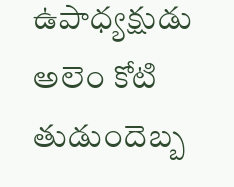ఉపాధ్యక్షుడు అలెం కోటి తుడుందెబ్బ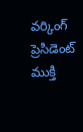వర్కింగ్ ప్రెసిడెంట్ ముక్తి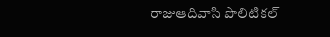రాజుఆదివాసి పొలిటికల్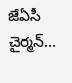జేఏసీ చైర్మన్...